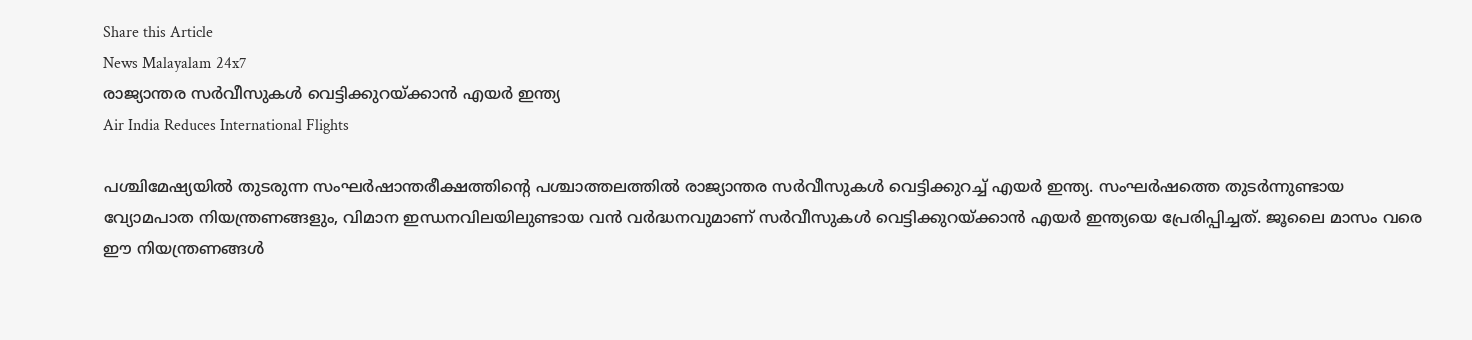Share this Article
News Malayalam 24x7
രാജ്യാന്തര സര്‍വീസുകള്‍ വെട്ടിക്കുറയ്ക്കാൻ എയര്‍ ഇന്ത്യ
Air India Reduces International Flights

പശ്ചിമേഷ്യയിൽ തുടരുന്ന സംഘർഷാന്തരീക്ഷത്തിന്റെ പശ്ചാത്തലത്തിൽ രാജ്യാന്തര സർവീസുകൾ വെട്ടിക്കുറച്ച് എയർ ഇന്ത്യ. സംഘർഷത്തെ തുടർന്നുണ്ടായ വ്യോമപാത നിയന്ത്രണങ്ങളും, വിമാന ഇന്ധനവിലയിലുണ്ടായ വൻ വർദ്ധനവുമാണ് സർവീസുകൾ വെട്ടിക്കുറയ്ക്കാൻ എയർ ഇന്ത്യയെ പ്രേരിപ്പിച്ചത്. ജൂലൈ മാസം വരെ ഈ നിയന്ത്രണങ്ങൾ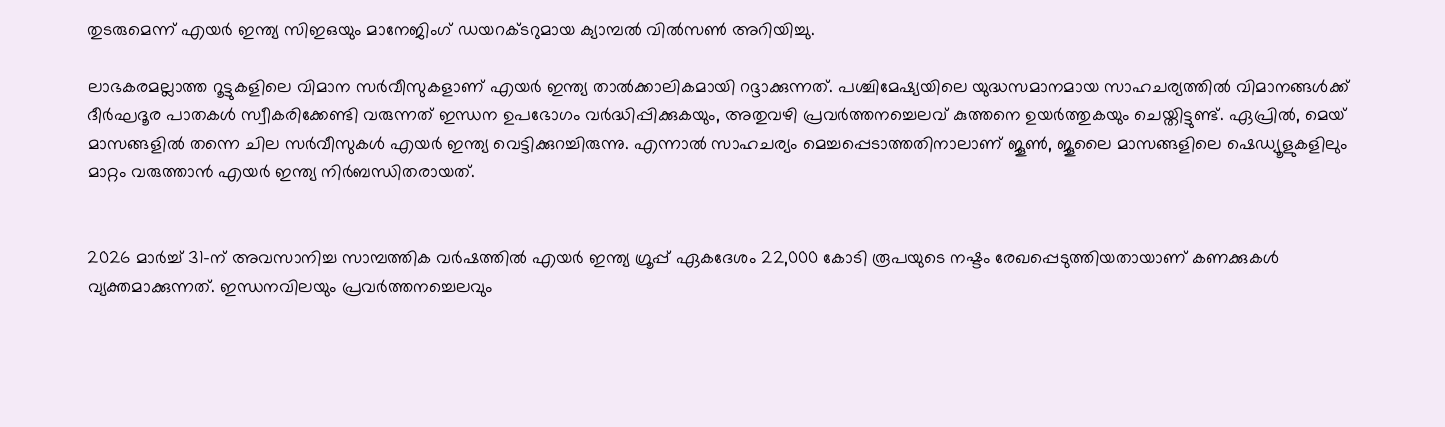തുടരുമെന്ന് എയർ ഇന്ത്യ സിഇഒയും മാനേജിംഗ് ഡയറക്ടറുമായ ക്യാമ്പൽ വിൽസൺ അറിയിച്ചു.

ലാഭകരമല്ലാത്ത റൂട്ടുകളിലെ വിമാന സർവീസുകളാണ് എയർ ഇന്ത്യ താൽക്കാലികമായി റദ്ദാക്കുന്നത്. പശ്ചിമേഷ്യയിലെ യുദ്ധസമാനമായ സാഹചര്യത്തിൽ വിമാനങ്ങൾക്ക് ദീർഘദൂര പാതകൾ സ്വീകരിക്കേണ്ടി വരുന്നത് ഇന്ധന ഉപഭോഗം വർദ്ധിപ്പിക്കുകയും, അതുവഴി പ്രവർത്തനച്ചെലവ് കുത്തനെ ഉയർത്തുകയും ചെയ്തിട്ടുണ്ട്. ഏപ്രിൽ, മെയ് മാസങ്ങളിൽ തന്നെ ചില സർവീസുകൾ എയർ ഇന്ത്യ വെട്ടിക്കുറച്ചിരുന്നു. എന്നാൽ സാഹചര്യം മെച്ചപ്പെടാത്തതിനാലാണ് ജൂൺ, ജൂലൈ മാസങ്ങളിലെ ഷെഡ്യൂളുകളിലും മാറ്റം വരുത്താൻ എയർ ഇന്ത്യ നിർബന്ധിതരായത്.


2026 മാർച്ച് 31-ന് അവസാനിച്ച സാമ്പത്തിക വർഷത്തിൽ എയർ ഇന്ത്യ ഗ്രൂപ്പ് ഏകദേശം 22,000 കോടി രൂപയുടെ നഷ്ടം രേഖപ്പെടുത്തിയതായാണ് കണക്കുകൾ വ്യക്തമാക്കുന്നത്. ഇന്ധനവിലയും പ്രവർത്തനച്ചെലവും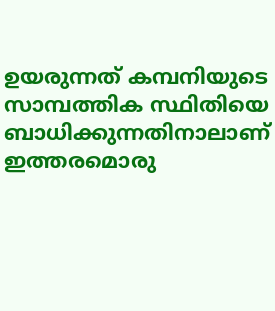ഉയരുന്നത് കമ്പനിയുടെ സാമ്പത്തിക സ്ഥിതിയെ ബാധിക്കുന്നതിനാലാണ് ഇത്തരമൊരു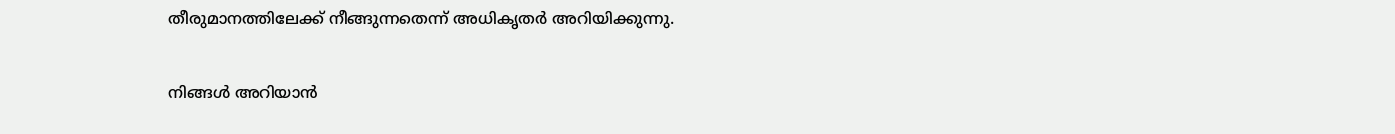തീരുമാനത്തിലേക്ക് നീങ്ങുന്നതെന്ന് അധികൃതർ അറിയിക്കുന്നു.

നിങ്ങൾ അറിയാൻ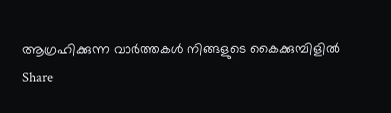ആഗ്രഹിക്കുന്ന വാർത്തകൾ നിങ്ങളുടെ കൈക്കുമ്പിളിൽ
Share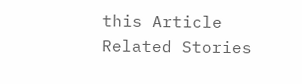this Article
Related Stories